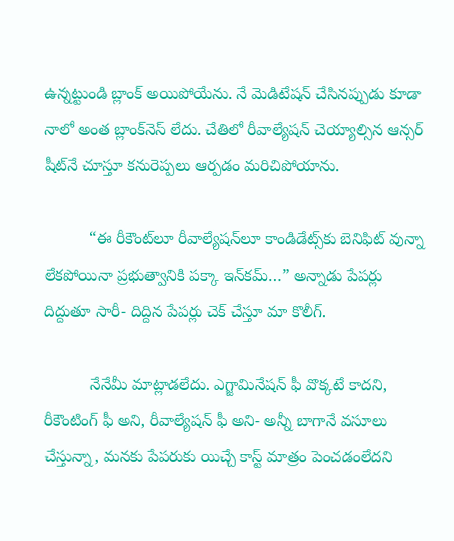ఉన్నట్టుండి బ్లాంక్ అయిపోయేను. నే మెడిటేషన్ చేసినప్పుడు కూడా నాలో అంత బ్లాంక్‌నెస్ లేదు. చేతిలో రీవాల్యేషన్ చెయ్యాల్సిన ఆన్సర్ షీట్‌నే చూస్తూ కనురెప్పలు ఆర్పడం మరిచిపోయాను.

          “ఈ రీకౌంట్‌లూ రీవాల్యేషన్‌లూ కాండిడేట్స్‌కు బెనిఫిట్ వున్నా లేకపోయినా ప్రభుత్వానికి పక్కా ఇన్‌కమ్…” అన్నాడు పేపర్లు దిద్దుతూ సారీ- దిద్దిన పేపర్లు చెక్ చేస్తూ మా కొలీగ్.

          నేనేమీ మాట్లాడలేదు. ఎగ్జామినేషన్ ఫీ వొక్కటే కాదని, రీకౌంటింగ్ ఫీ అని, రీవాల్యేషన్ ఫీ అని- అన్నీ బాగానే వసూలు చేస్తున్నా, మనకు పేపరుకు యిచ్చే కాస్ట్ మాత్రం పెంచడంలేదని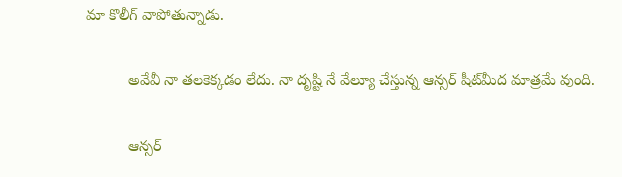మా కొలీగ్ వాపోతున్నాడు.

          అవేవీ నా తలకెక్కడం లేదు. నా దృష్టి నే వేల్యూ చేస్తున్న ఆన్సర్ షీట్‌మీద మాత్రమే వుంది.

          ఆన్సర్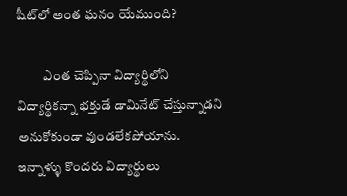షీట్‌లో అంత ఘనం యేముంది?

          ఎంత చెప్పినా విద్యార్థిలోని విద్యార్థికన్నా భక్తుడే డామినేట్ చేస్తున్నాడని అనుకోకుండా వుండలేకపోయాను. ఇన్నాళ్ళు కొందరు విద్యార్థులు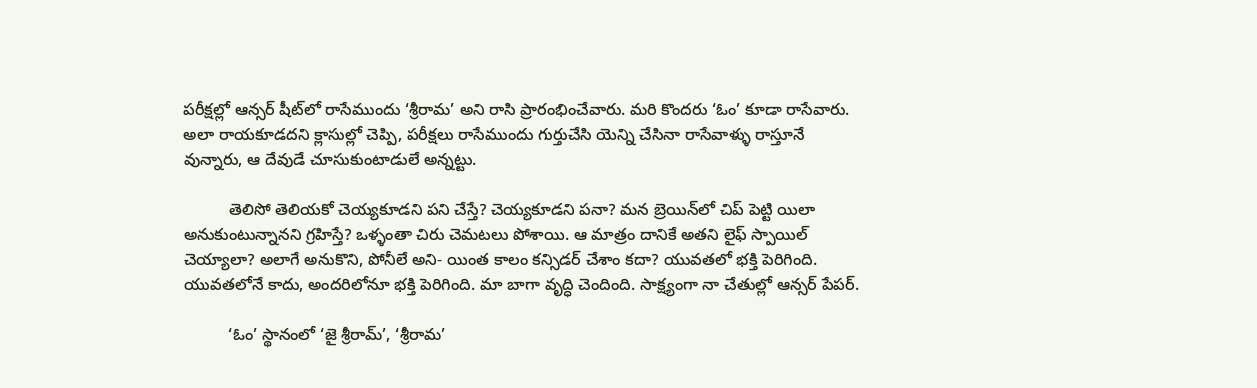పరీక్షల్లో ఆన్సర్ షీట్‌లో రాసేముందు ‘శ్రీరామ’ అని రాసి ప్రారంభించేవారు. మరి కొందరు ‘ఓం’ కూడా రాసేవారు. అలా రాయకూడదని క్లాసుల్లో చెప్పి, పరీక్షలు రాసేముందు గుర్తుచేసి యెన్ని చేసినా రాసేవాళ్ళు రాస్తూనే వున్నారు, ఆ దేవుడే చూసుకుంటాడులే అన్నట్టు.

          తెలిసో తెలియకో చెయ్యకూడని పని చేస్తే? చెయ్యకూడని పనా? మన బ్రెయిన్‌లో చిప్ పెట్టి యిలా అనుకుంటున్నానని గ్రహిస్తే? ఒళ్ళంతా చిరు చెమటలు పోశాయి. ఆ మాత్రం దానికే అతని లైఫ్ స్పాయిల్ చెయ్యాలా? అలాగే అనుకొని, పోనీలే అని- యింత కాలం కన్సిడర్ చేశాం కదా? యువతలో భక్తి పెరిగింది. యువతలోనే కాదు, అందరిలోనూ భక్తి పెరిగింది. మా బాగా వృద్ధి చెందింది. సాక్ష్యంగా నా చేతుల్లో ఆన్సర్ పేపర్.

          ‘ఓం’ స్థానంలో ‘జై శ్రీరామ్’, ‘శ్రీరామ’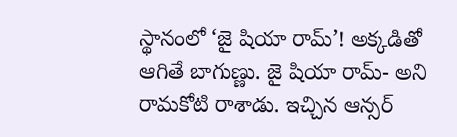స్థానంలో ‘జై షియా రామ్’! అక్కడితో ఆగితే బాగుణ్ణు. జై షియా రామ్- అని రామకోటి రాశాడు. ఇచ్చిన ఆన్సర్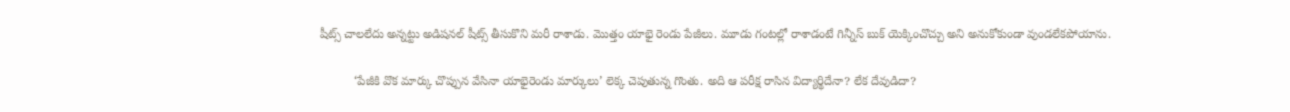షీట్స్ చాలలేదు అన్నట్టు అడిషనల్ షీట్స్ తీసుకొని మరీ రాశాడు. మొత్తం యాభై రెండు పేజీలు. మూడు గంటల్లో రాశాడంటే గిన్నీస్ బుక్ యెక్కించొచ్చు అని అనుకోకుండా వుండలేకపోయాను.

          ‘పేజీకి వొక మార్కు చొప్పున వేసినా యాభైరెండు మార్కులు’ లెక్క చెపుతున్న గొంతు. అది ఆ పరీక్ష రాసిన విద్యార్థిదేనా? లేక దేవుడిదా?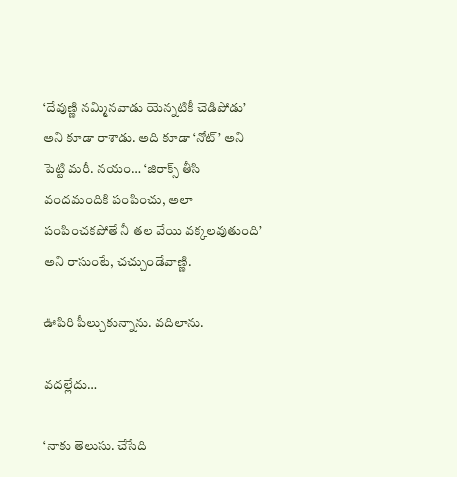‘దేవుణ్ణి నమ్మినవాడు యెన్నటికీ చెడిపోడు’ అని కూడా రాశాడు. అది కూడా ‘నోట్’ అని పెట్టి మరీ. నయం… ‘జిరాక్స్ తీసి వందమందికి పంపించు, అలా పంపించకపోతే నీ తల వేయి వక్కలవుతుంది’ అని రాసుంటే, చచ్చుండేవాణ్ణి.

ఊపిరి పీల్చుకున్నాను. వదిలాను.

వదల్లేదు…

‘నాకు తెలుసు. చేసేది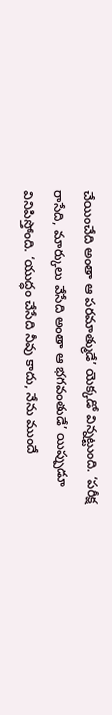చేయించేది అంతా ఆ పరమాత్ముడే’ యెక్కడో విన్నట్టుంది. ‘పరీక్ష రాసేది, మార్కులు వేసేది అంతా ఆ భగవంతుడే’ యిప్పుడూ వినిపిస్తోంది. ‘యుద్ధం చేసేది నీవు కాదు, నేను ముందే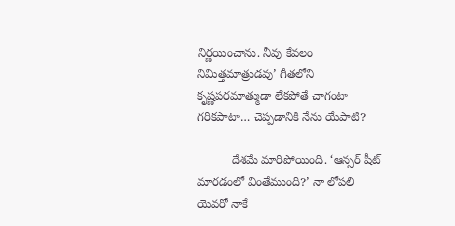నిర్ణయించాను. నీవు కేవలం నిమిత్తమాత్రుడవు’ గీతలోని కృష్ణపరమాత్ముడా లేకపోతే చాగంటా గరికపాటా… చెప్పడానికి నేను యేపాటి?

          దేశమే మారిపోయింది. ‘ఆన్సర్ షీట్ మారడంలో వింతేముంది?’ నా లోపలి యెవరో నాకే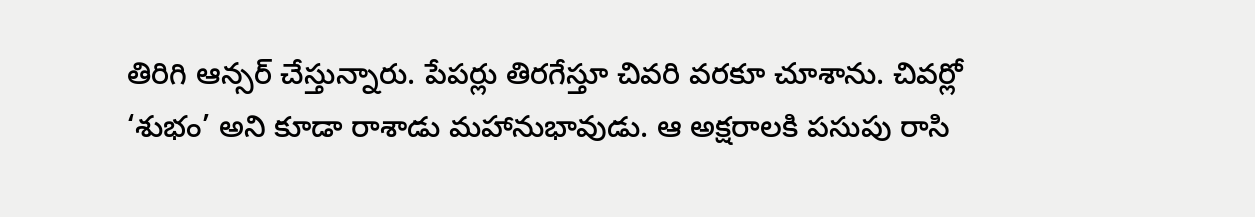తిరిగి ఆన్సర్ చేస్తున్నారు. పేపర్లు తిరగేస్తూ చివరి వరకూ చూశాను. చివర్లో ‘శుభం’ అని కూడా రాశాడు మహానుభావుడు. ఆ అక్షరాలకి పసుపు రాసి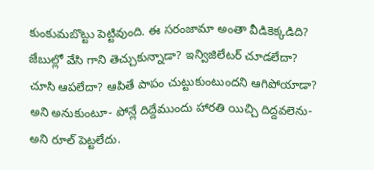కుంకుమబొట్టు పెట్టివుంది. ఈ సరంజామా అంతా వీడికెక్కడిది? జేబుల్లో వేసి గాని తెచ్చుకున్నాడా? ఇన్విజిలేటర్ చూడలేదా? చూసి ఆపలేదా? ఆపితే పాపం చుట్టుకుంటుందని ఆగిపోయాడా? అని అనుకుంటూ- పోన్లే దిద్దేముందు హారతి యిచ్చి దిద్దవలెను- అని రూల్ పెట్టలేదు.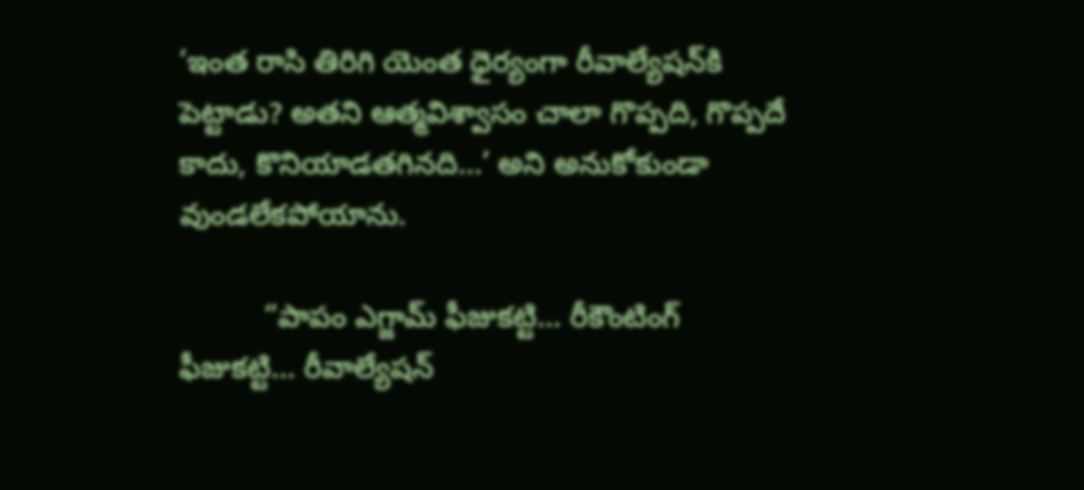‘ఇంత రాసి తిరిగి యెంత ధైర్యంగా రీవాల్యేషన్‌కి పెట్టాడు? అతని ఆత్మవిశ్వాసం చాలా గొప్పది, గొప్పదే కాదు, కొనియాడతగినది…’ అని అనుకోకుండా వుండలేకపోయాను.

          “పాపం ఎగ్జామ్ ఫీజుకట్టి… రీకౌంటింగ్ ఫీజుకట్టి… రీవాల్యేషన్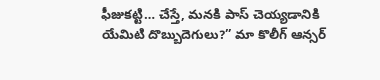ఫీజుకట్టి… చేస్తే, మనకి పాస్ చెయ్యడానికి యేమిటి దొబ్బుదెగులు?” మా కొలీగ్ ఆన్సర్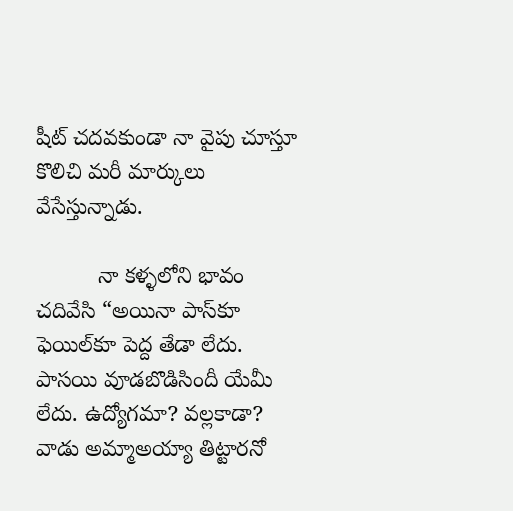షీట్ చదవకుండా నా వైపు చూస్తూ కొలిచి మరీ మార్కులు వేసేస్తున్నాడు.

          నా కళ్ళలోని భావం చదివేసి “అయినా పాస్‌కూ ఫెయిల్‌కూ పెద్ద తేడా లేదు. పాసయి వూడబొడిసిందీ యేమీ లేదు. ఉద్యోగమా? వల్లకాడా? వాడు అమ్మాఅయ్యా తిట్టారనో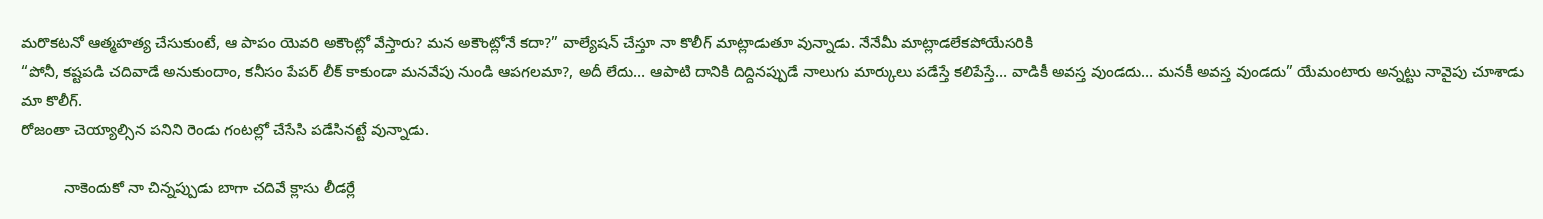మరొకటనో ఆత్మహత్య చేసుకుంటే, ఆ పాపం యెవరి అకౌంట్లో వేస్తారు? మన అకౌంట్లోనే కదా?” వాల్యేషన్ చేస్తూ నా కొలీగ్ మాట్లాడుతూ వున్నాడు. నేనేమీ మాట్లాడలేకపోయేసరికి
“పోనీ, కష్టపడి చదివాడే అనుకుందాం, కనీసం పేపర్ లీక్ కాకుండా మనవేపు నుండి ఆపగలమా?, అదీ లేదు… ఆపాటి దానికి దిద్దినప్పుడే నాలుగు మార్కులు పడేస్తే కలిపేస్తే… వాడికీ అవస్త వుండదు… మనకీ అవస్త వుండదు” యేమంటారు అన్నట్టు నావైపు చూశాడు మా కొలీగ్.
రోజంతా చెయ్యాల్సిన పనిని రెండు గంటల్లో చేసేసి పడేసినట్టే వున్నాడు.

          నాకెందుకో నా చిన్నప్పుడు బాగా చదివే క్లాసు లీడర్లే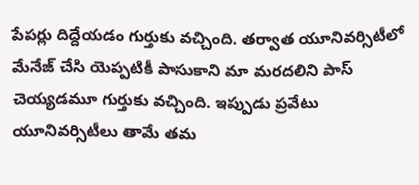పేపర్లు దిద్దేయడం గుర్తుకు వచ్చింది. తర్వాత యూనివర్సిటీలో మేనేజ్ చేసి యెప్పటికీ పాసుకాని మా మరదలిని పాస్ చెయ్యడమూ గుర్తుకు వచ్చింది. ఇప్పుడు ప్రవేటు యూనివర్సిటీలు తామే తమ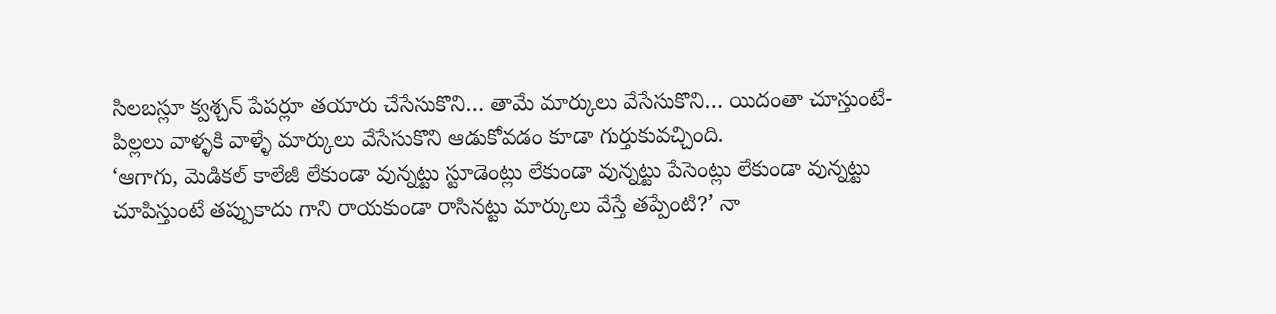సిలబస్లూ క్వశ్చన్ పేపర్లూ తయారు చేసేసుకొని… తామే మార్కులు వేసేసుకొని… యిదంతా చూస్తుంటే- పిల్లలు వాళ్ళకి వాళ్ళే మార్కులు వేసేసుకొని ఆడుకోవడం కూడా గుర్తుకువచ్చింది.
‘ఆగాగు, మెడికల్ కాలేజీ లేకుండా వున్నట్టు స్టూడెంట్లు లేకుండా వున్నట్టు పేసెంట్లు లేకుండా వున్నట్టు చూపిస్తుంటే తప్పుకాదు గాని రాయకుండా రాసినట్టు మార్కులు వేస్తే తప్పేంటి?’ నా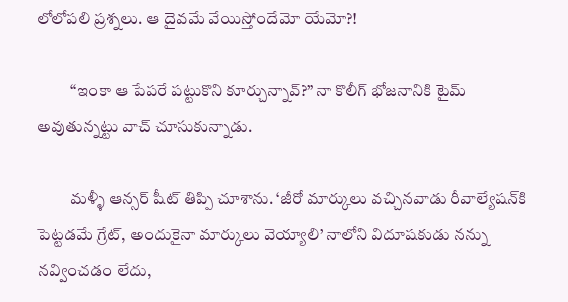లోలోపలి ప్రశ్నలు. ఆ దైవమే వేయిస్తోందేమో యేమో?!

          “ఇంకా ఆ పేపరే పట్టుకొని కూర్చున్నావ్?” నా కొలీగ్ భోజనానికి టైమ్ అవుతున్నట్టు వాచ్ చూసుకున్నాడు.

          మళ్ళీ ఆన్సర్ షీట్ తిప్పి చూశాను. ‘జీరో మార్కులు వచ్చినవాడు రీవాల్యేషన్‌కి పెట్టడమే గ్రేట్, అందుకైనా మార్కులు వెయ్యాలి’ నాలోని విదూషకుడు నన్ను నవ్వించడం లేదు,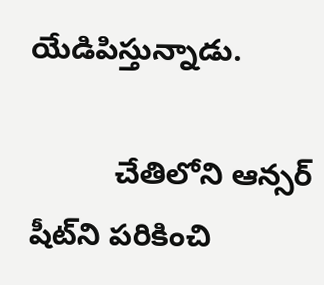యేడిపిస్తున్నాడు.

          చేతిలోని ఆన్సర్ షీట్‌ని పరికించి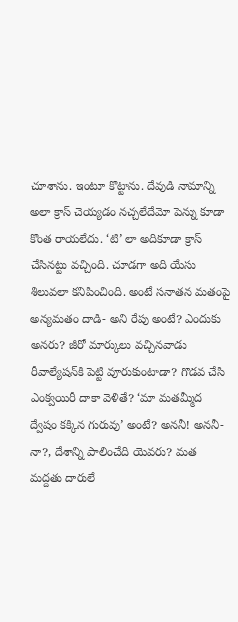చూశాను. ఇంటూ కొట్టాను. దేవుడి నామాన్ని అలా క్రాస్ చెయ్యడం నచ్చలేదేమో పెన్ను కూడా కొంత రాయలేదు. ‘టి’ లా అదికూడా క్రాస్ చేసినట్టు వచ్చింది. చూడగా అది యేసు శిలువలా కనిపించింది. అంటే సనాతన మతంపై అన్యమతం దాడి- అని రేపు అంటే? ఎందుకు అనరు? జీరో మార్కులు వచ్చినవాడు రీవాల్యేషన్‌కి పెట్టి వూరుకుంటాడా? గొడవ చేసి ఎంక్వయిరీ దాకా వెళితే? ‘మా మతమ్మీద ద్వేషం కక్కిన గురువు’ అంటే? అననీ! అననీ-నా?, దేశాన్ని పాలించేది యెవరు? మత మద్దతు దారులే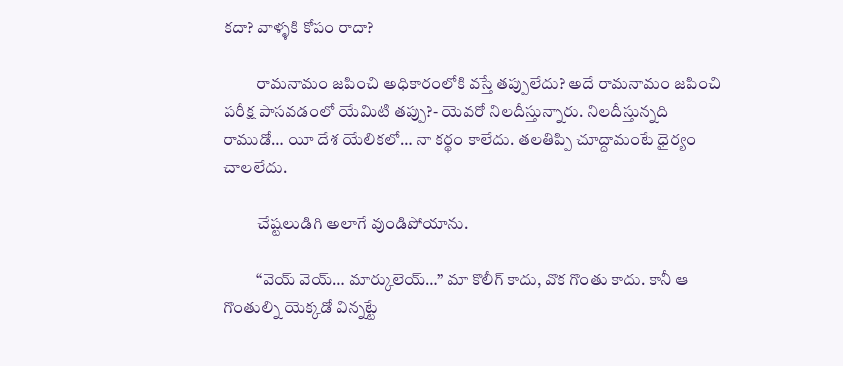కదా? వాళ్ళకి కోపం రాదా?

          రామనామం జపించి అధికారంలోకి వస్తే తప్పులేదు? అదే రామనామం జపించి పరీక్ష పాసవడంలో యేమిటి తప్పు?- యెవరో నిలదీస్తున్నారు. నిలదీస్తున్నది రాముడో… యీ దేశ యేలికలో… నా కర్థం కాలేదు. తలతిప్పి చూద్దామంటే ధైర్యం చాలలేదు.

          చేష్టలుడిగి అలాగే వుండిపోయాను.

          “వెయ్ వెయ్… మార్కులెయ్…” మా కొలీగ్ కాదు, వొక గొంతు కాదు. కానీ ఆ గొంతుల్ని యెక్కడో విన్నట్టే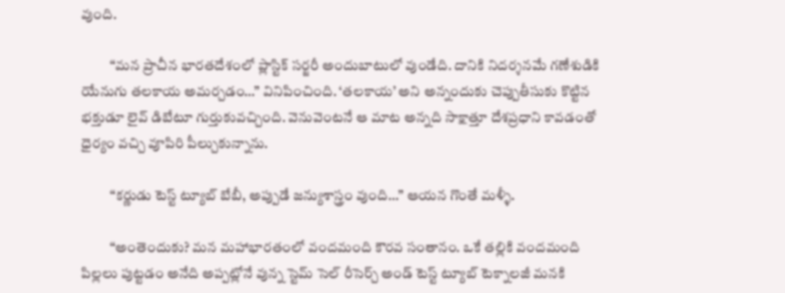వుంది.

          “మన ప్రాచీన భారతదేశంలో ప్లాస్టిక్ సర్జరీ అందుబాటులో వుండేది. దానికి నిదర్శనమే గణేశుడికి యేనుగు తలకాయ అమర్చడం…” వినిపించింది. ‘తలకాయ’ అని అన్నందుకు చెప్పుతీసుకు కొట్టిన భక్తుడూ లైవ్ డిబేటూ గుర్తుకువచ్చింది. వెనువెంటనే ఆ మాట అన్నది సాక్షాత్తూ దేశప్రధాని కావడంతో ధైర్యం వచ్చి వూపిరి పీల్చుకున్నాను.

          “కర్ణుడు టెస్ట్ ట్యూబ్ బేబీ, అప్పుడే జన్యుశాస్త్రం వుంది…” ఆయన గొంతే మళ్ళీ.

          “అంతెందుకు? మన మహాభారతంలో వందమంది కౌరవ సంతానం. ఒకే తల్లికి వందమంది పిల్లలు పుట్టడం అనేది అప్పట్లోనే వున్న స్టెమ్ సెల్ రీసెర్చ్ అండ్ టెస్ట్ ట్యూబ్ టెక్నాలజీ మనకి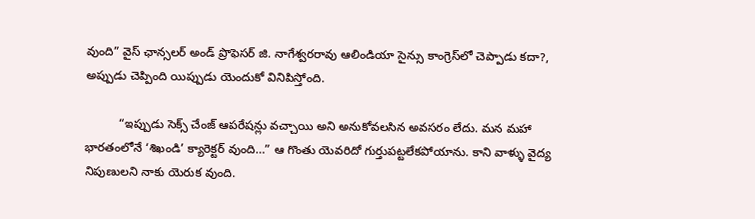వుంది” వైస్ ఛాన్సలర్ అండ్ ప్రొఫెసర్ జి. నాగేశ్వరరావు ఆలిండియా సైన్సు కాంగ్రెస్‌లో చెప్పాడు కదా?, అప్పుడు చెప్పింది యిప్పుడు యెందుకో వినిపిస్తోంది.

          “ఇప్పుడు సెక్స్ చేంజ్ ఆపరేషన్లు వచ్చాయి అని అనుకోవలసిన అవసరం లేదు. మన మహా భారతంలోనే ‘శిఖండి’ క్యారెక్టర్ వుంది…” ఆ గొంతు యెవరిదో గుర్తుపట్టలేకపోయాను. కాని వాళ్ళు వైద్య నిపుణులని నాకు యెరుక వుంది.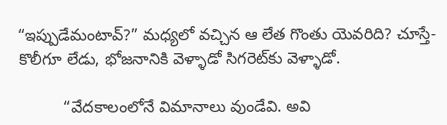“ఇప్పుడేమంటావ్?” మధ్యలో వచ్చిన ఆ లేత గొంతు యెవరిది? చూస్తే- కొలీగూ లేడు, భోజనానికి వెళ్ళాడో సిగరెట్‌కు వెళ్ళాడో.

          “వేదకాలంలోనే విమానాలు వుండేవి. అవి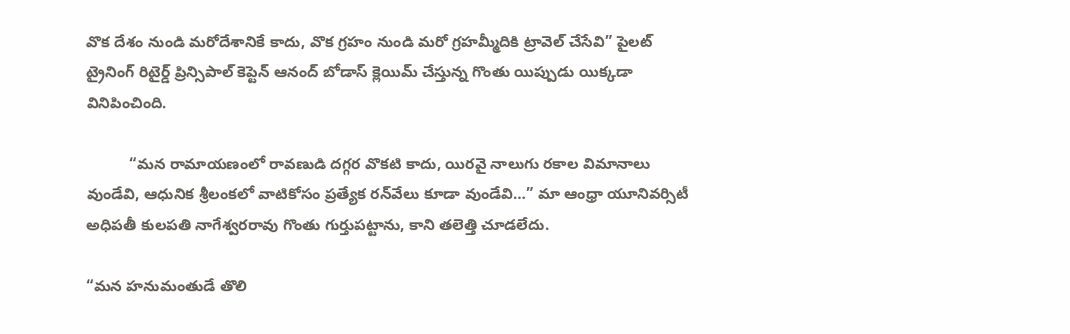వొక దేశం నుండి మరోదేశానికే కాదు, వొక గ్రహం నుండి మరో గ్రహమ్మీదికి ట్రావెల్ చేసేవి” పైలట్ ట్రైనింగ్ రిటైర్డ్ ప్రిన్సిపాల్ కెప్టెన్ ఆనంద్ బోడాస్ క్లెయిమ్ చేస్తున్న గొంతు యిప్పుడు యిక్కడా వినిపించింది.

          “మన రామాయణంలో రావణుడి దగ్గర వొకటి కాదు, యిరవై నాలుగు రకాల విమానాలు వుండేవి, ఆధునిక శ్రీలంకలో వాటికోసం ప్రత్యేక రన్‌వేలు కూడా వుండేవి…” మా ఆంధ్రా యూనివర్సిటీ అధిపతీ కులపతి నాగేశ్వరరావు గొంతు గుర్తుపట్టాను, కాని తలెత్తి చూడలేదు.

“మన హనుమంతుడే తొలి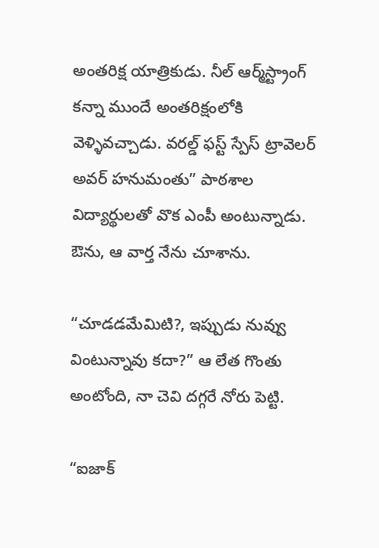అంతరిక్ష యాత్రికుడు. నీల్‌ ఆర్మ్‌స్ట్రాంగ్‌ కన్నా ముందే అంతరిక్షంలోకి వెళ్ళివచ్చాడు. వరల్డ్ ఫస్ట్ స్పేస్ ట్రావెలర్ అవర్ హనుమంతు” పాఠశాల విద్యార్థులతో వొక ఎంపీ అంటున్నాడు. ఔను, ఆ వార్త నేను చూశాను.

“చూడడమేమిటి?, ఇప్పుడు నువ్వు వింటున్నావు కదా?” ఆ లేత గొంతు అంటోంది, నా చెవి దగ్గరే నోరు పెట్టి.

“ఐజాక్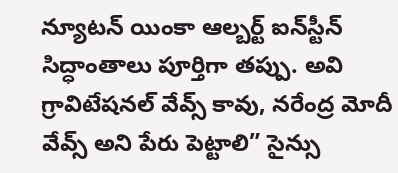న్యూటన్ యింకా ఆల్బర్ట్ ఐన్‌స్టీన్ సిద్ధాంతాలు పూర్తిగా తప్పు. అవి గ్రావిటేషనల్ వేవ్స్ కావు, నరేంద్ర మోదీ వేవ్స్ అని పేరు పెట్టాలి” సైన్సు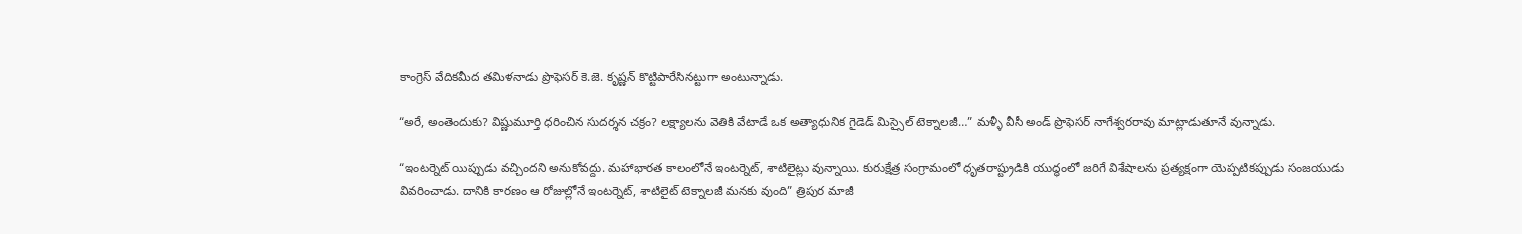కాంగ్రెస్ వేదికమీద తమిళనాడు ప్రొఫెసర్ కె.జె. కృష్ణన్ కొట్టిపారేసినట్టుగా అంటున్నాడు.

“అరే, అంతెందుకు? విష్ణుమూర్తి ధరించిన సుదర్శన చక్రం? లక్ష్యాలను వెతికి వేటాడే ఒక అత్యాధునిక గైడెడ్ మిస్సైల్ టెక్నాలజీ…” మళ్ళీ వీసీ అండ్ ప్రొఫెసర్ నాగేశ్వరరావు మాట్లాడుతూనే వున్నాడు.

“ఇంటర్నెట్ యిప్పుడు వచ్చిందని అనుకోవద్దు. మహాభారత కాలంలోనే ఇంటర్నెట్, శాటిలైట్లు వున్నాయి. కురుక్షేత్ర సంగ్రామంలో ధృతరాష్ట్రుడికి యుద్ధంలో జరిగే విశేషాలను ప్రత్యక్షంగా యెప్పటికప్పుడు సంజయుడు వివరించాడు. దానికి కారణం ఆ రోజుల్లోనే ఇంటర్నెట్, శాటిలైట్ టెక్నాలజీ మనకు వుంది” త్రిపుర మాజీ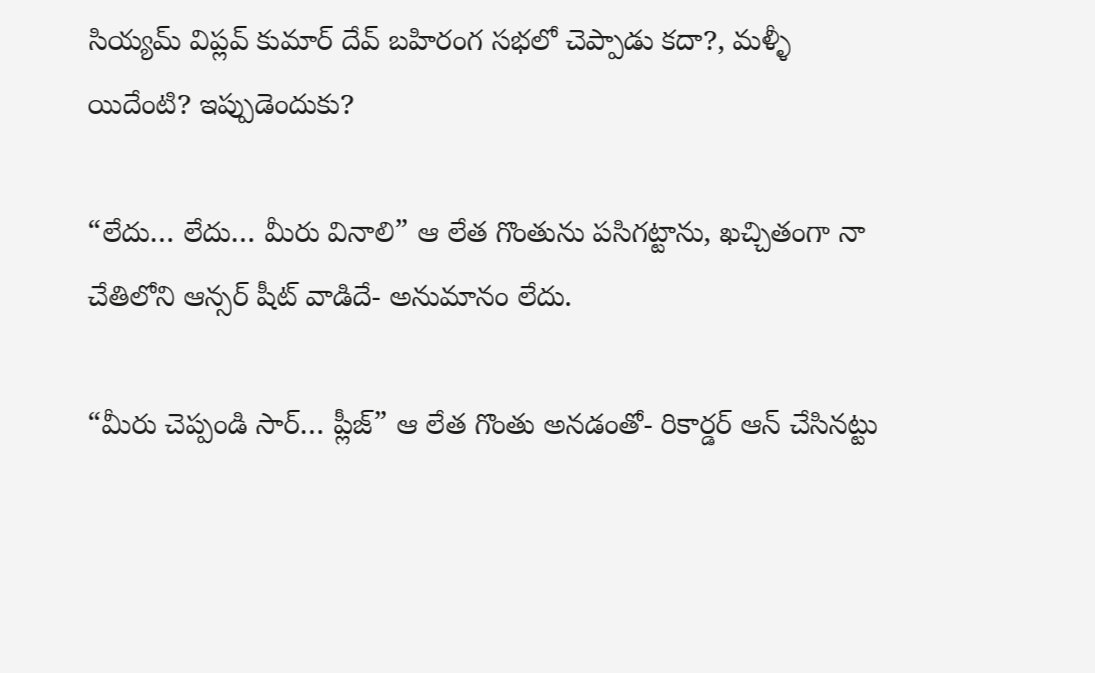సియ్యమ్ విప్లవ్ కుమార్ దేవ్ బహిరంగ సభలో చెప్పాడు కదా?, మళ్ళీ యిదేంటి? ఇప్పుడెందుకు?

“లేదు… లేదు… మీరు వినాలి” ఆ లేత గొంతును పసిగట్టాను, ఖచ్చితంగా నా చేతిలోని ఆన్సర్ షీట్ వాడిదే- అనుమానం లేదు.

“మీరు చెప్పండి సార్… ప్లీజ్” ఆ లేత గొంతు అనడంతో- రికార్డర్ ఆన్ చేసినట్టు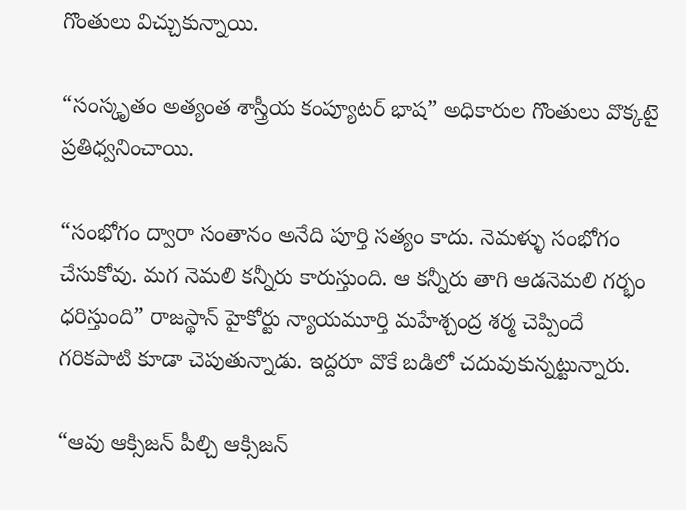గొంతులు విచ్చుకున్నాయి.

“సంస్కృతం అత్యంత శాస్త్రీయ కంప్యూటర్ భాష” అధికారుల గొంతులు వొక్కటై ప్రతిధ్వనించాయి.

“సంభోగం ద్వారా సంతానం అనేది పూర్తి సత్యం కాదు. నెమళ్ళు సంభోగం చేసుకోవు. మగ నెమలి కన్నీరు కారుస్తుంది. ఆ కన్నీరు తాగి ఆడనెమలి గర్భం ధరిస్తుంది” రాజస్థాన్ హైకోర్టు న్యాయమూర్తి మహేశ్చంద్ర శర్మ చెప్పిందే గరికపాటి కూడా చెపుతున్నాడు. ఇద్దరూ వొకే బడిలో చదువుకున్నట్టున్నారు.

“ఆవు ఆక్సిజన్ పీల్చి ఆక్సిజన్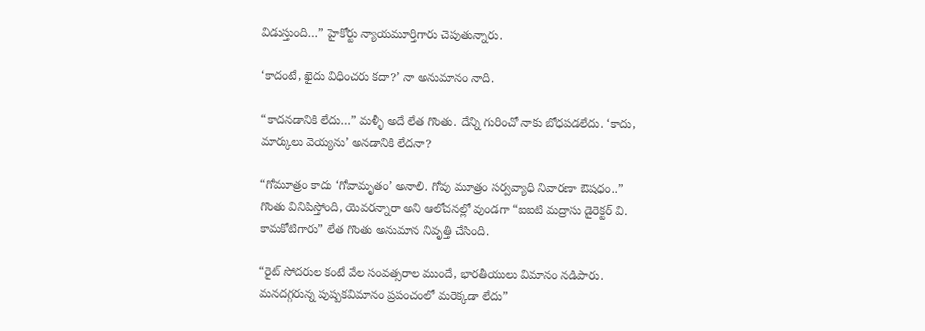విడుస్తుంది…” హైకోర్టు న్యాయమూర్తిగారు చెపుతున్నారు.

‘కాదంటే, ఖైదు విధించరు కదా?’ నా అనుమానం నాది.

“కాదనడానికి లేదు…” మళ్ళీ అదే లేత గొంతు. దేన్ని గురించో నాకు బోధపడలేదు. ‘కాదు, మార్కులు వెయ్యను’ అనడానికి లేదనా?

“గోమూత్రం కాదు ‘గోవామృతం’ అనాలి. గోవు మూత్రం సర్వవ్యాధి నివారణా ఔషధం..” గొంతు వినిపిస్తోంది, యెవరన్నారా అని ఆలోచనల్లో వుండగా “ఐఐటి మద్రాసు డైరెక్టర్ వి. కామకోటిగారు” లేత గొంతు అనుమాన నివృత్తి చేసింది.

“రైట్ సోదరుల కంటే వేల సంవత్సరాల ముందే, భారతీయులు విమానం నడిపారు. మనదగ్గరున్న పుష్పకవిమానం ప్రపంచంలో మరెక్కడా లేదు”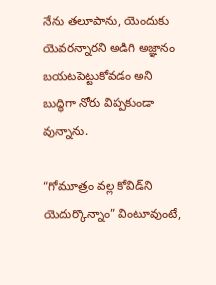నేను తలూపాను, యెందుకు యెవరన్నారని అడిగి అజ్ఞానం బయటపెట్టుకోవడం అని బుద్ధిగా నోరు విప్పకుండా వున్నాను.

“గోమూత్రం వల్ల కోవిడ్‌ని యెదుర్కొన్నాం” వింటూవుంటే,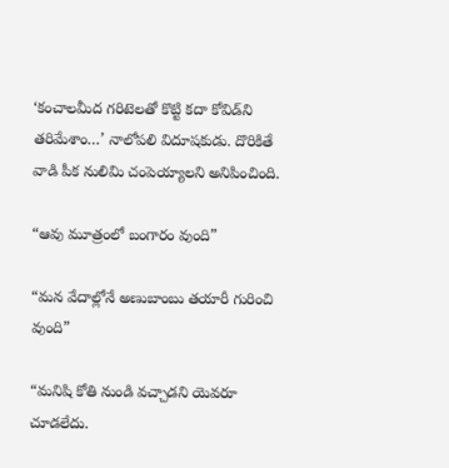‘కంచాలమీద గరిటెలతో కొట్టి కదా కోవిడ్‌ని తరిమేశాం…’ నాలోపలి విదూషకుడు. దొరికితే వాడి పీక నులిమి చంపెయ్యాలని అనిపించింది.

“ఆవు మూత్రంలో బంగారం వుంది”

“మన వేదాల్లోనే అణుబాంబు తయారీ గురించి వుంది”

“మనిషి కోతి నుండి వచ్చాడని యెవరూ చూడలేదు.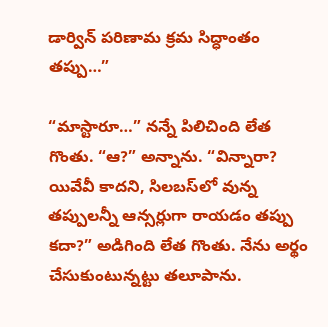డార్విన్ పరిణామ క్రమ సిద్ధాంతం తప్పు…”

“మాస్టారూ…” నన్నే పిలిచింది లేత గొంతు. “ఆ?” అన్నాను. “విన్నారా? యివేవీ కాదని, సిలబస్‌లో వున్న తప్పులన్నీ ఆన్సర్లుగా రాయడం తప్పు కదా?” అడిగింది లేత గొంతు. నేను అర్థం చేసుకుంటున్నట్టు తలూపాను.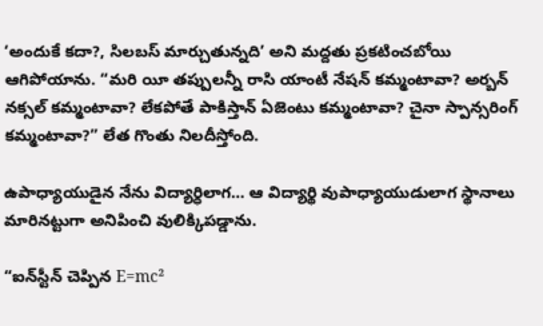‘అందుకే కదా?, సిలబస్ మార్చుతున్నది’ అని మద్దతు ప్రకటించబోయి ఆగిపోయాను. “మరి యీ తప్పులన్నీ రాసి యాంటీ నేషన్ కమ్మంటావా? అర్బన్ నక్సల్ కమ్మంటావా? లేకపోతే పాకిస్తాన్ ఏజెంటు కమ్మంటావా? చైనా స్పాన్సరింగ్ కమ్మంటావా?” లేత గొంతు నిలదీస్తోంది.

ఉపాధ్యాయుడైన నేను విద్యార్ధిలాగ… ఆ విద్యార్థి వుపాధ్యాయుడులాగ స్థానాలు మారినట్టుగా అనిపించి వులిక్కిపడ్డాను.

“ఐన్‌స్టీన్ చెప్పిన E=mc²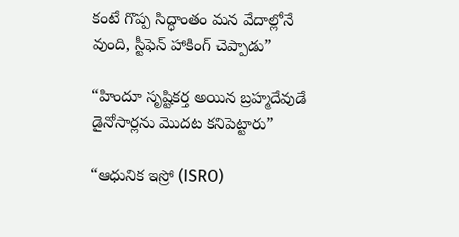కంటే గొప్ప సిద్ధాంతం మన వేదాల్లోనే వుంది, స్టీఫెన్ హాకింగ్ చెప్పాడు”

“హిందూ సృష్టికర్త అయిన బ్రహ్మదేవుడే డైనోసార్లను మొదట కనిపెట్టారు”

“ఆధునిక ఇస్రో (ISRO)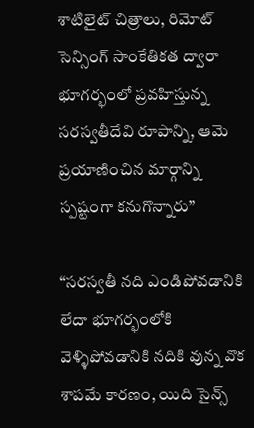శాటిలైట్ చిత్రాలు, రిమోట్ సెన్సింగ్ సాంకేతికత ద్వారా భూగర్భంలో ప్రవహిస్తున్న సరస్వతీదేవి రూపాన్ని, ఆమె ప్రయాణించిన మార్గాన్ని స్పష్టంగా కనుగొన్నారు”

“సరస్వతీ నది ఎండిపోవడానికి లేదా భూగర్భంలోకి వెళ్ళిపోవడానికి నదికి వున్న వొక శాపమే కారణం, యిది సైన్స్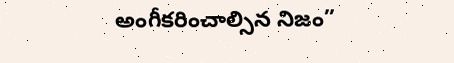అంగీకరించాల్సిన నిజం”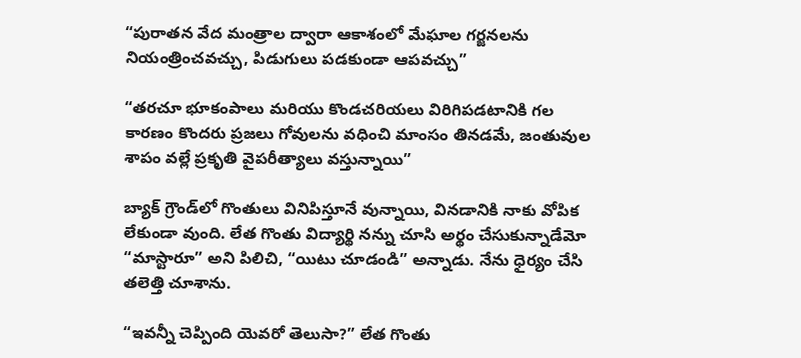“పురాతన వేద మంత్రాల ద్వారా ఆకాశంలో మేఘాల గర్జనలను నియంత్రించవచ్చు, పిడుగులు పడకుండా ఆపవచ్చు”

“తరచూ భూకంపాలు మరియు కొండచరియలు విరిగిపడటానికి గల కారణం కొందరు ప్రజలు గోవులను వధించి మాంసం తినడమే, జంతువుల శాపం వల్లే ప్రకృతి వైపరీత్యాలు వస్తున్నాయి”

బ్యాక్ గ్రౌండ్‌లో గొంతులు వినిపిస్తూనే వున్నాయి, వినడానికి నాకు వోపిక లేకుండా వుంది. లేత గొంతు విద్యార్థి నన్ను చూసి అర్థం చేసుకున్నాడేమో “మాస్టారూ” అని పిలిచి, “యిటు చూడండి” అన్నాడు. నేను ధైర్యం చేసి తలెత్తి చూశాను.

“ఇవన్నీ చెప్పింది యెవరో తెలుసా?” లేత గొంతు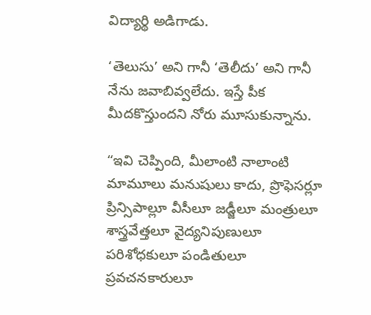విద్యార్థి అడిగాడు.

‘తెలుసు’ అని గానీ ‘తెలీదు’ అని గానీ నేను జవాబివ్వలేదు. ఇస్తే పీక మీదకొస్తుందని నోరు మూసుకున్నాను.

“ఇవి చెప్పింది, మీలాంటి నాలాంటి మామూలు మనుషులు కాదు, ప్రొఫెసర్లూ ప్రిన్సిపాల్లూ వీసీలూ జడ్జీలూ మంత్రులూ శాస్త్రవేత్తలూ వైద్యనిపుణులూ పరిశోధకులూ పండితులూ ప్రవచనకారులూ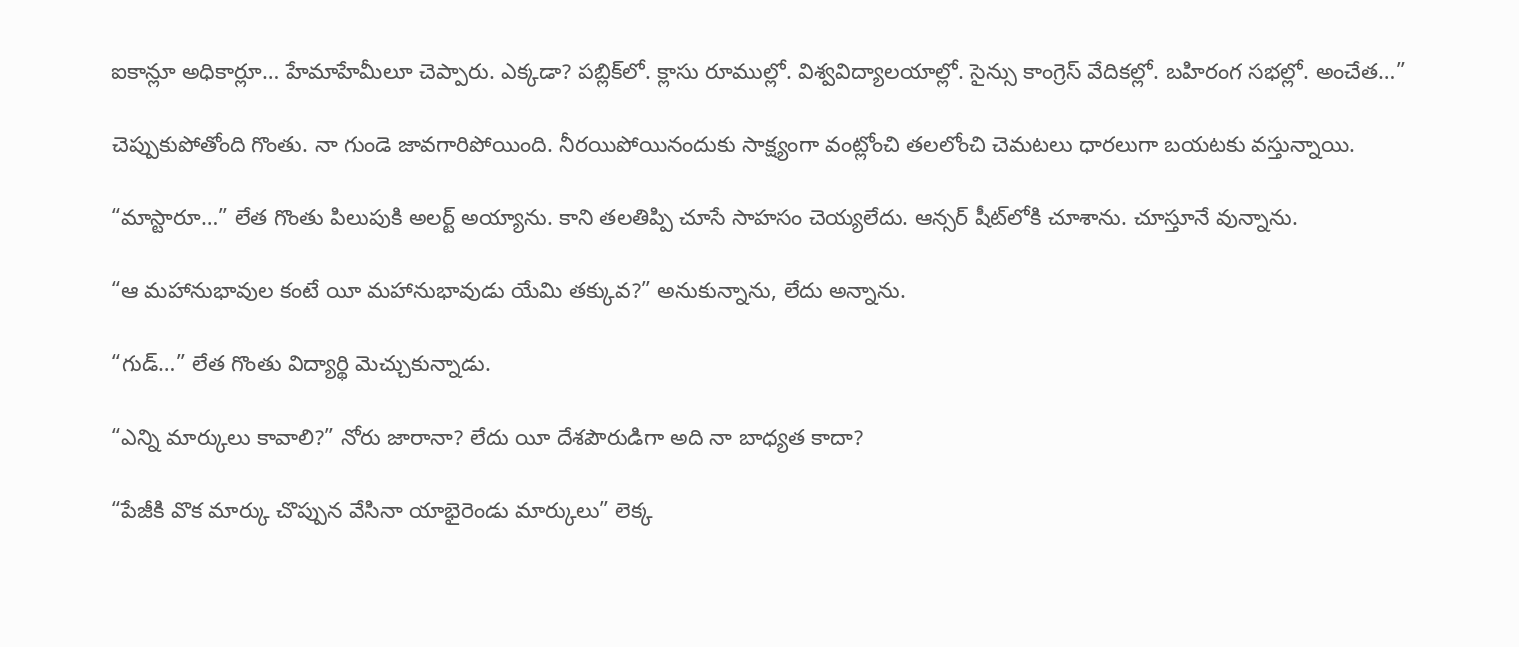ఐకాన్లూ అధికార్లూ… హేమాహేమీలూ చెప్పారు. ఎక్కడా? పబ్లిక్‌లో. క్లాసు రూముల్లో. విశ్వవిద్యాలయాల్లో. సైన్సు కాంగ్రెస్ వేదికల్లో. బహిరంగ సభల్లో. అంచేత…”

చెప్పుకుపోతోంది గొంతు. నా గుండె జావగారిపోయింది. నీరయిపోయినందుకు సాక్ష్యంగా వంట్లోంచి తలలోంచి చెమటలు ధారలుగా బయటకు వస్తున్నాయి.

“మాస్టారూ…” లేత గొంతు పిలుపుకి అలర్ట్ అయ్యాను. కాని తలతిప్పి చూసే సాహసం చెయ్యలేదు. ఆన్సర్ షీట్‌లోకి చూశాను. చూస్తూనే వున్నాను.

“ఆ మహానుభావుల కంటే యీ మహానుభావుడు యేమి తక్కువ?” అనుకున్నాను, లేదు అన్నాను.

“గుడ్…” లేత గొంతు విద్యార్థి మెచ్చుకున్నాడు.

“ఎన్ని మార్కులు కావాలి?” నోరు జారానా? లేదు యీ దేశపౌరుడిగా అది నా బాధ్యత కాదా?

“పేజీకి వొక మార్కు చొప్పున వేసినా యాభైరెండు మార్కులు” లెక్క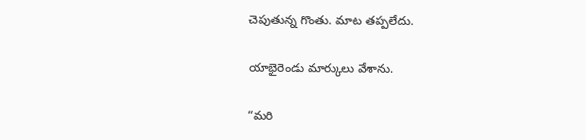చెపుతున్న గొంతు. మాట తప్పలేదు.

యాభైరెండు మార్కులు వేశాను.

“మరి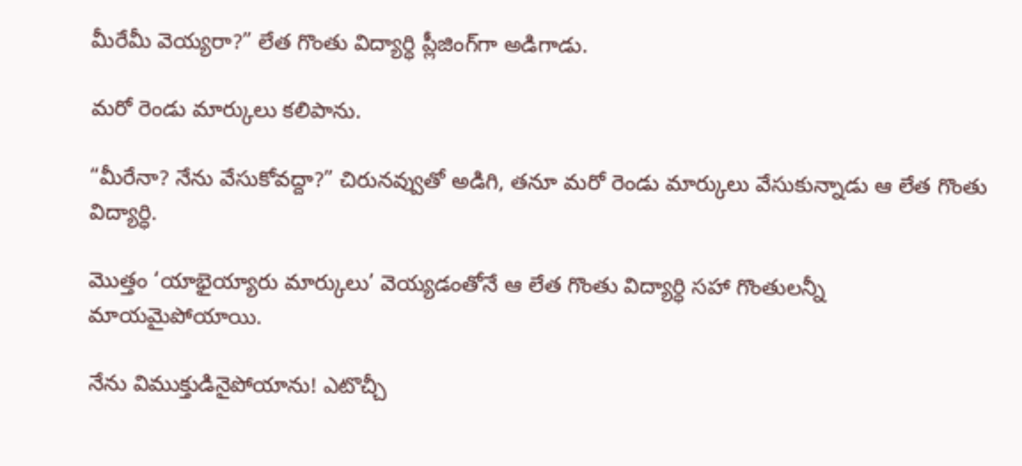మీరేమీ వెయ్యరా?” లేత గొంతు విద్యార్ధి ప్లీజింగ్‌గా అడిగాడు.

మరో రెండు మార్కులు కలిపాను.

“మీరేనా? నేను వేసుకోవద్దా?” చిరునవ్వుతో అడిగి, తనూ మరో రెండు మార్కులు వేసుకున్నాడు ఆ లేత గొంతు విద్యార్ధి.

మొత్తం ‘యాభైయ్యారు మార్కులు’ వెయ్యడంతోనే ఆ లేత గొంతు విద్యార్ధి సహా గొంతులన్నీ మాయమైపోయాయి.

నేను విముక్తుడినైపోయాను! ఎటొచ్చీ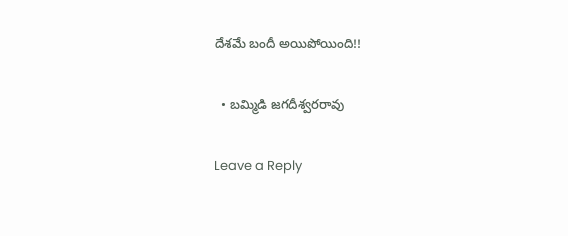దేశమే బందీ అయిపోయింది!!

  • బమ్మిడి జగదీశ్వరరావు

Leave a Reply